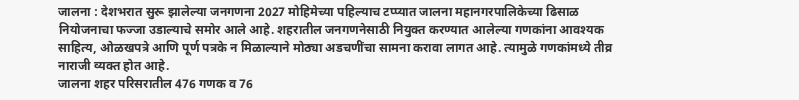जालना : देशभरात सुरू झालेल्या जनगणना 2027 मोहिमेच्या पहिल्याच टप्प्यात जालना महानगरपालिकेच्या ढिसाळ नियोजनाचा फज्जा उडाल्याचे समोर आले आहे. शहरातील जनगणनेसाठी नियुक्त करण्यात आलेल्या गणकांना आवश्यक साहित्य, ओळखपत्रे आणि पूर्ण पत्रके न मिळाल्याने मोठ्या अडचणींचा सामना करावा लागत आहे. त्यामुळे गणकांमध्ये तीव्र नाराजी व्यक्त होत आहे.
जालना शहर परिसरातील 476 गणक व 76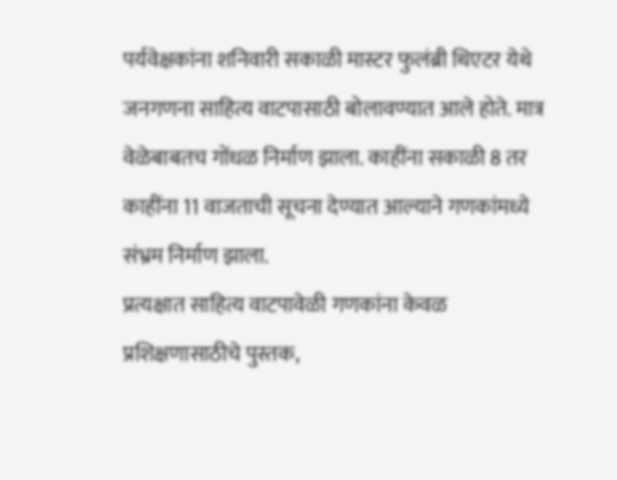पर्यवेक्षकांना शनिवारी सकाळी मास्टर फुलंब्री थिएटर येथे जनगणना साहित्य वाटपासाठी बोलावण्यात आले होते. मात्र वेळेबाबतच गोंधळ निर्माण झाला. काहींना सकाळी 8 तर काहींना 11 वाजताची सूचना देण्यात आल्याने गणकांमध्ये संभ्रम निर्माण झाला.
प्रत्यक्षात साहित्य वाटपावेळी गणकांना केवळ प्रशिक्षणासाठीचे पुस्तक,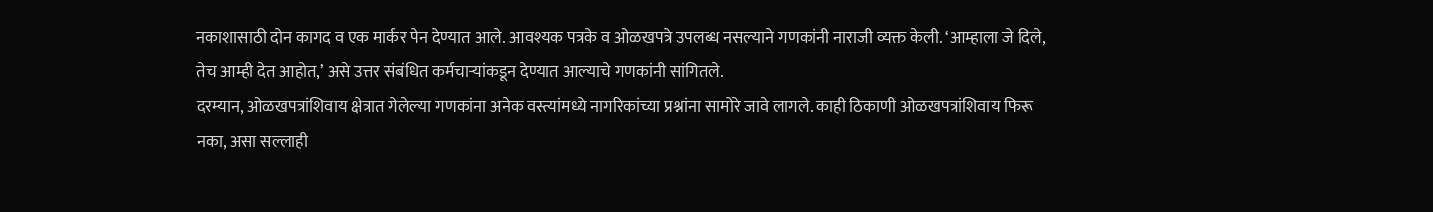नकाशासाठी दोन कागद व एक मार्कर पेन देण्यात आले. आवश्यक पत्रके व ओळखपत्रे उपलब्ध नसल्याने गणकांनी नाराजी व्यक्त केली. ‘आम्हाला जे दिले, तेच आम्ही देत आहोत,’ असे उत्तर संबंधित कर्मचाऱ्यांकडून देण्यात आल्याचे गणकांनी सांगितले.
दरम्यान, ओळखपत्रांशिवाय क्षेत्रात गेलेल्या गणकांना अनेक वस्त्यांमध्ये नागरिकांच्या प्रश्नांना सामोरे जावे लागले. काही ठिकाणी ओळखपत्रांशिवाय फिरू नका, असा सल्लाही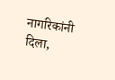नागरिकांनी दिला,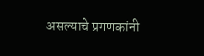असल्याचे प्रगणकांनी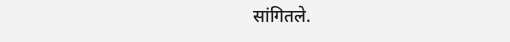सांगितले.